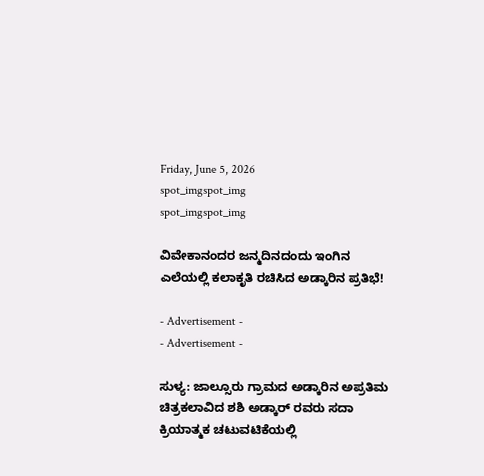Friday, June 5, 2026
spot_imgspot_img
spot_imgspot_img

ವಿವೇಕಾನಂದರ ಜನ್ಮದಿನದಂದು ಇಂಗಿನ ಎಲೆಯಲ್ಲಿ ಕಲಾಕೃತಿ ರಚಿಸಿದ ಅಡ್ಕಾರಿನ ಪ್ರತಿಭೆ!

- Advertisement -
- Advertisement -

ಸುಳ್ಯ: ಜಾಲ್ಸೂರು ಗ್ರಾಮದ ಅಡ್ಕಾರಿನ ಅಪ್ರತಿಮ ಚಿತ್ರಕಲಾವಿದ ಶಶಿ ಅಡ್ಕಾರ್ ರವರು ಸದಾ ಕ್ರಿಯಾತ್ಮಕ ಚಟುವಟಿಕೆಯಲ್ಲಿ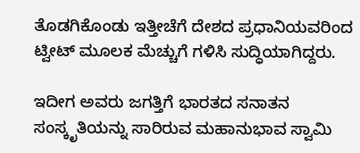ತೊಡಗಿಕೊಂಡು ಇತ್ತೀಚೆಗೆ ದೇಶದ ಪ್ರಧಾನಿಯವರಿಂದ ಟ್ವೀಟ್ ಮೂಲಕ ಮೆಚ್ಚುಗೆ ಗಳಿಸಿ ಸುದ್ಧಿಯಾಗಿದ್ದರು.

ಇದೀಗ ಅವರು ಜಗತ್ತಿಗೆ ಭಾರತದ ಸನಾತನ ಸಂಸ್ಕೃತಿಯನ್ನು ಸಾರಿರುವ ಮಹಾನುಭಾವ ಸ್ವಾಮಿ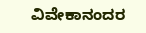ವಿವೇಕಾನಂದರ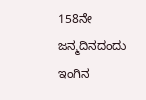158ನೇ ಜನ್ಮದಿನದಂದು ಇಂಗಿನ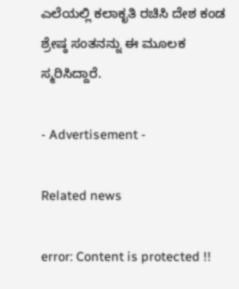ಎಲೆಯಲ್ಲಿ ಕಲಾಕೃತಿ ರಚಿಸಿ ದೇಶ ಕಂಡ ಶ್ರೇಷ್ಠ ಸಂತನನ್ನು ಈ ಮೂಲಕ ಸ್ಮರಿಸಿದ್ದಾರೆ.

- Advertisement -

Related news

error: Content is protected !!